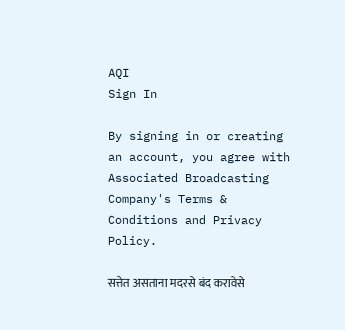AQI
Sign In

By signing in or creating an account, you agree with Associated Broadcasting Company's Terms & Conditions and Privacy Policy.

सत्तेत असताना मदरसे बंद करावेसे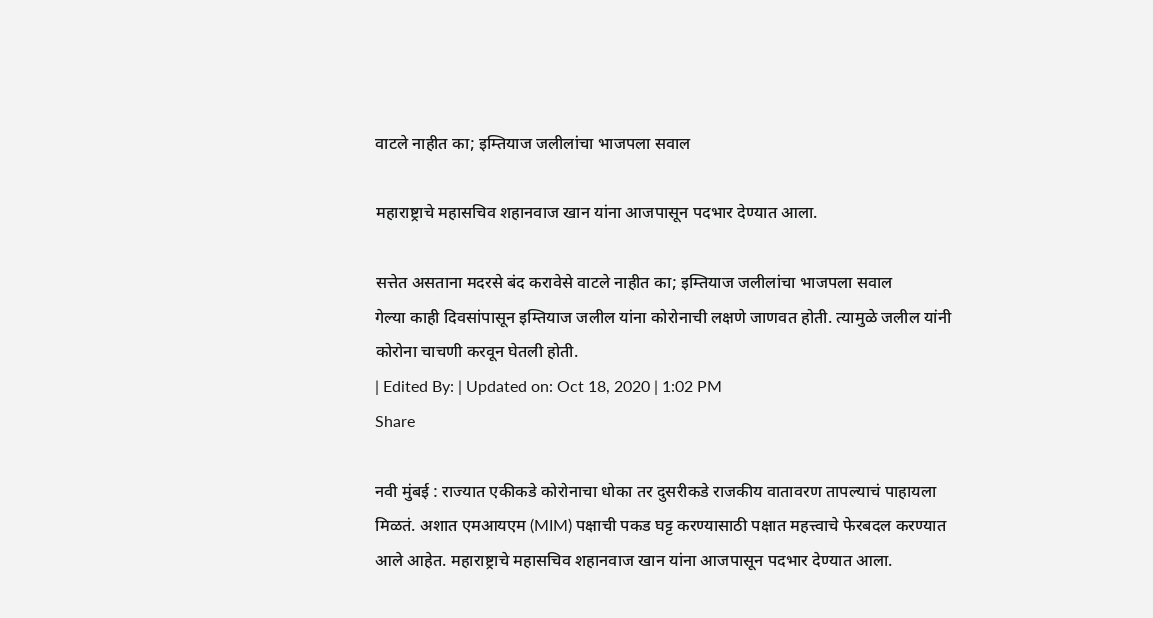वाटले नाहीत का; इम्तियाज जलीलांचा भाजपला सवाल

महाराष्ट्राचे महासचिव शहानवाज खान यांना आजपासून पदभार देण्यात आला.

सत्तेत असताना मदरसे बंद करावेसे वाटले नाहीत का; इम्तियाज जलीलांचा भाजपला सवाल
गेल्या काही दिवसांपासून इम्तियाज जलील यांना कोरोनाची लक्षणे जाणवत होती. त्यामुळे जलील यांनी कोरोना चाचणी करवून घेतली होती.
| Edited By: | Updated on: Oct 18, 2020 | 1:02 PM
Share

नवी मुंबई : राज्यात एकीकडे कोरोनाचा धोका तर दुसरीकडे राजकीय वातावरण तापल्याचं पाहायला मिळतं. अशात एमआयएम (MIM) पक्षाची पकड घट्ट करण्यासाठी पक्षात महत्त्वाचे फेरबदल करण्यात आले आहेत. महाराष्ट्राचे महासचिव शहानवाज खान यांना आजपासून पदभार देण्यात आला.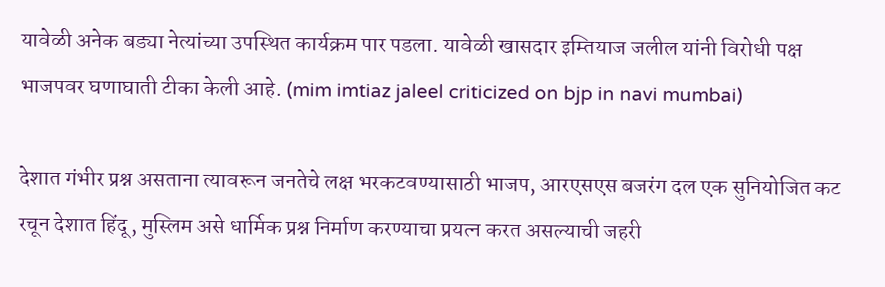यावेळी अनेक बड्या नेत्यांच्या उपस्थित कार्यक्रम पार पडला. यावेळी खासदार इम्तियाज जलील यांनी विरोधी पक्ष भाजपवर घणाघाती टीका केली आहे. (mim imtiaz jaleel criticized on bjp in navi mumbai)

देशात गंभीर प्रश्न असताना त्यावरून जनतेचे लक्ष भरकटवण्यासाठी भाजप, आरएसएस बजरंग दल एक सुनियोजित कट रचून देशात हिंदू, मुस्लिम असे धार्मिक प्रश्न निर्माण करण्याचा प्रयत्न करत असल्याची जहरी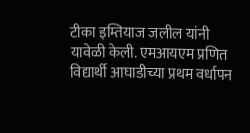टीका इम्तियाज जलील यांनी यावेळी केली. एमआयएम प्रणित विद्यार्थी आघाडीच्या प्रथम वर्धापन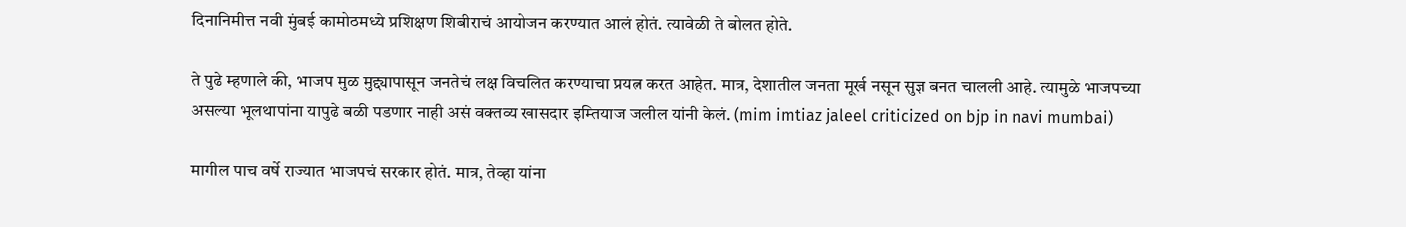दिनानिमीत्त नवी मुंबई कामोठमध्ये प्रशिक्षण शिबीराचं आयोजन करण्यात आलं होतं. त्यावेळी ते बोलत होते.

ते पुढे म्हणाले की, भाजप मुळ मुद्द्यापासून जनतेचं लक्ष विचलित करण्याचा प्रयत्न करत आहेत. मात्र, देशातील जनता मूर्ख नसून सुज्ञ बनत चालली आहे. त्यामुळे भाजपच्या असल्या भूलथापांना यापुढे बळी पडणार नाही असं वक्तव्य खासदार इम्तियाज जलील यांनी केलं. (mim imtiaz jaleel criticized on bjp in navi mumbai)

मागील पाच वर्षे राज्यात भाजपचं सरकार होतं. मात्र, तेव्हा यांना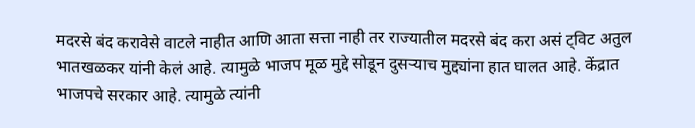मदरसे बंद करावेसे वाटले नाहीत आणि आता सत्ता नाही तर राज्यातील मदरसे बंद करा असं ट्विट अतुल भातखळकर यांनी केलं आहे. त्यामुळे भाजप मूळ मुद्दे सोडून दुसऱ्याच मुद्द्यांना हात घालत आहे. केंद्रात भाजपचे सरकार आहे. त्यामुळे त्यांनी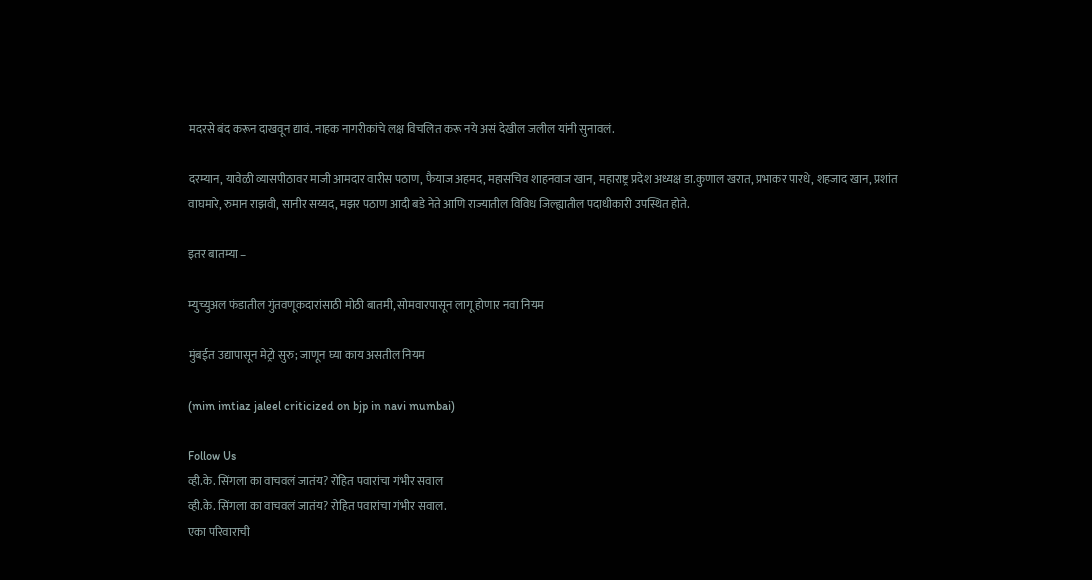मदरसे बंद करून दाखवून द्यावं. नाहक नागरीकांचे लक्ष विचलित करू नये असं देखील जलील यांनी सुनावलं.

दरम्यान, यावेळी व्यासपीठावर माजी आमदार वारीस पठाण, फैयाज अहमद, महासचिव शाहनवाज खान, महाराष्ट्र प्रदेश अध्यक्ष डा.कुणाल खरात, प्रभाकर पारधे, शहजाद खान, प्रशांत वाघमारे, रुमान राझवी, सानीर सय्यद, मझर पठाण आदी बडे नेते आणि राज्यातील विविध जिल्ह्यातील पदाधीकारी उपस्थित होते.

इतर बातम्या –

म्युच्युअल फंडातील गुंतवणूकदारांसाठी मोठी बातमी, सोमवारपासून लागू होणार नवा नियम

मुंबईत उद्यापासून मेट्रो सुरु; जाणून घ्या काय असतील नियम

(mim imtiaz jaleel criticized on bjp in navi mumbai)

Follow Us
व्ही.के. सिंगला का वाचवलं जातंय? रोहित पवारांचा गंभीर सवाल
व्ही.के. सिंगला का वाचवलं जातंय? रोहित पवारांचा गंभीर सवाल.
एका परिवाराची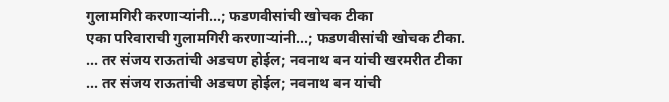गुलामगिरी करणाऱ्यांनी...; फडणवीसांची खोचक टीका
एका परिवाराची गुलामगिरी करणाऱ्यांनी...; फडणवीसांची खोचक टीका.
... तर संजय राऊतांची अडचण होईल; नवनाथ बन यांची खरमरीत टीका
... तर संजय राऊतांची अडचण होईल; नवनाथ बन यांची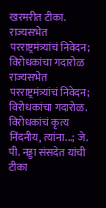खरमरीत टीका.
राज्यसभेत परराष्ट्रमंत्र्यांचं निवेदन; विरोधकांचा गदारोळ
राज्यसभेत परराष्ट्रमंत्र्यांचं निवेदन; विरोधकांचा गदारोळ.
विरोधकांचं कृत्य निंदनीय, त्यांना...; जे. पी. नड्डा संसदेत यांची टीका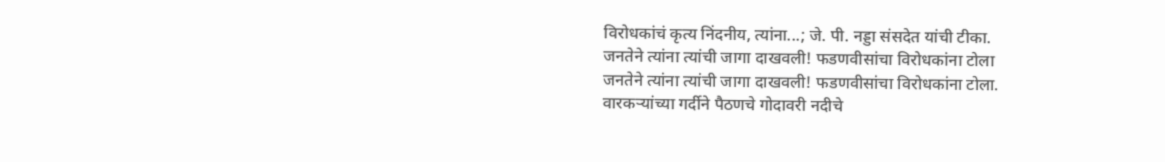विरोधकांचं कृत्य निंदनीय, त्यांना...; जे. पी. नड्डा संसदेत यांची टीका.
जनतेने त्यांना त्यांची जागा दाखवली! फडणवीसांचा विरोधकांना टोला
जनतेने त्यांना त्यांची जागा दाखवली! फडणवीसांचा विरोधकांना टोला.
वारकऱ्यांच्या गर्दीने पैठणचे गोदावरी नदीचे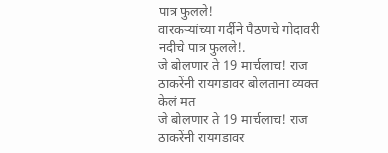पात्र फुलले!
वारकऱ्यांच्या गर्दीने पैठणचे गोदावरी नदीचे पात्र फुलले!.
जे बोलणार ते 19 मार्चलाच! राज ठाकरेंनी रायगडावर बोलताना व्यक्त केलं मत
जे बोलणार ते 19 मार्चलाच! राज ठाकरेंनी रायगडावर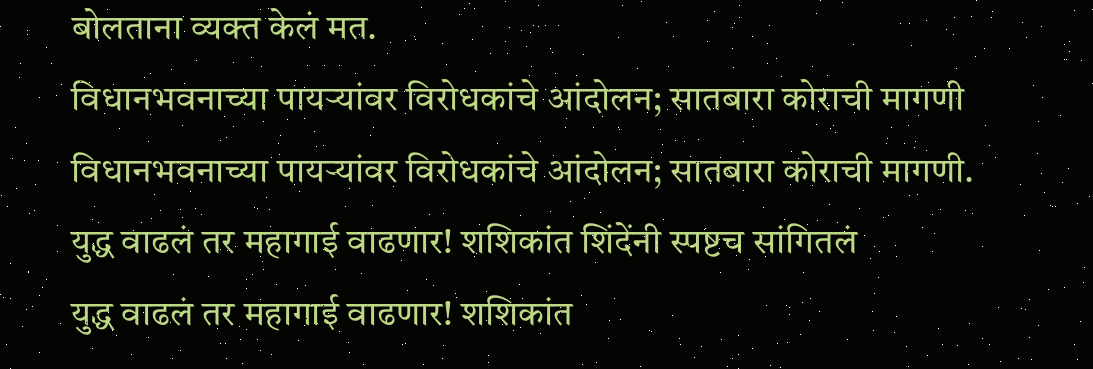बोलताना व्यक्त केलं मत.
विधानभवनाच्या पायऱ्यांवर विरोधकांचे आंदोलन; सातबारा कोराची मागणी
विधानभवनाच्या पायऱ्यांवर विरोधकांचे आंदोलन; सातबारा कोराची मागणी.
युद्ध वाढलं तर महागाई वाढणार! शशिकांत शिंदेंनी स्पष्टच सांगितलं
युद्ध वाढलं तर महागाई वाढणार! शशिकांत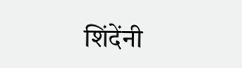शिंदेंनी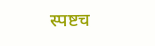स्पष्टच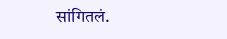सांगितलं.